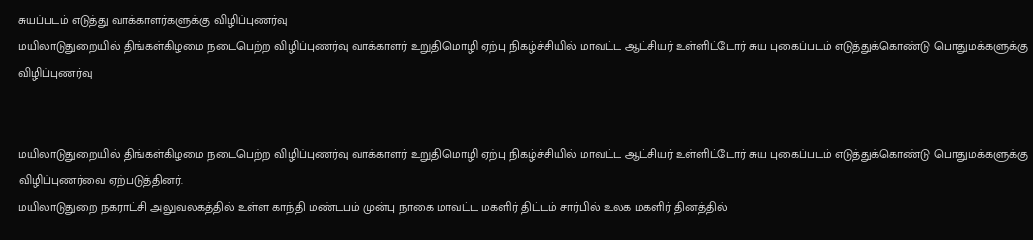சுயப்படம் எடுத்து வாக்காளர்களுக்கு விழிப்புணர்வு
மயிலாடுதுறையில் திங்கள்கிழமை நடைபெற்ற விழிப்புணர்வு வாக்காளர் உறுதிமொழி ஏற்பு நிகழ்ச்சியில் மாவட்ட ஆட்சியர் உள்ளிட்டோர் சுய புகைப்படம் எடுத்துக்கொண்டு பொதுமக்களுக்கு விழிப்புணர்வு


மயிலாடுதுறையில் திங்கள்கிழமை நடைபெற்ற விழிப்புணர்வு வாக்காளர் உறுதிமொழி ஏற்பு நிகழ்ச்சியில் மாவட்ட ஆட்சியர் உள்ளிட்டோர் சுய புகைப்படம் எடுத்துக்கொண்டு பொதுமக்களுக்கு விழிப்புணர்வை ஏற்படுத்தினர்.
மயிலாடுதுறை நகராட்சி அலுவலகத்தில் உள்ள காந்தி மண்டபம் முன்பு நாகை மாவட்ட மகளிர் திட்டம் சார்பில் உலக மகளிர் தினத்தில்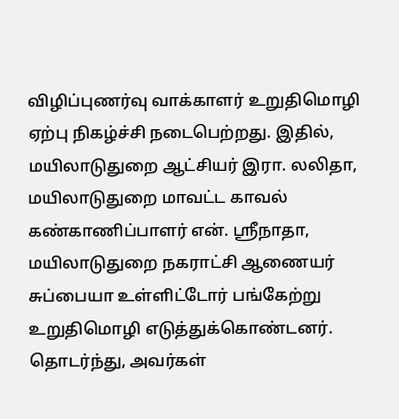விழிப்புணர்வு வாக்காளர் உறுதிமொழி ஏற்பு நிகழ்ச்சி நடைபெற்றது. இதில், மயிலாடுதுறை ஆட்சியர் இரா. லலிதா, மயிலாடுதுறை மாவட்ட காவல் கண்காணிப்பாளர் என். ஸ்ரீநாதா, மயிலாடுதுறை நகராட்சி ஆணையர் சுப்பையா உள்ளிட்டோர் பங்கேற்று உறுதிமொழி எடுத்துக்கொண்டனர். தொடர்ந்து, அவர்கள்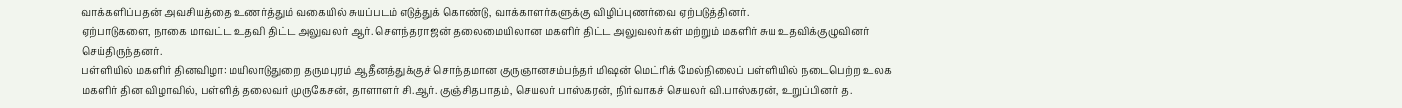வாக்களிப்பதன் அவசியத்தை உணர்த்தும் வகையில் சுயப்படம் எடுத்துக் கொண்டு, வாக்காளர்களுக்கு விழிப்புணர்வை ஏற்படுத்தினர்.
ஏற்பாடுகளை, நாகை மாவட்ட உதவி திட்ட அலுவலர் ஆர். சௌந்தராஜன் தலைமையிலான மகளிர் திட்ட அலுவலர்கள் மற்றும் மகளிர் சுய உதவிக்குழுவினர் செய்திருந்தனர்.
பள்ளியில் மகளிர் தினவிழா: மயிலாடுதுறை தருமபுரம் ஆதீனத்துக்குச் சொந்தமான குருஞானசம்பந்தர் மிஷன் மெட்ரிக் மேல்நிலைப் பள்ளியில் நடைபெற்ற உலக மகளிர் தின விழாவில், பள்ளித் தலைவர் முருகேசன், தாளாளர் சி.ஆர். குஞ்சிதபாதம், செயலர் பாஸ்கரன், நிர்வாகச் செயலர் வி.பாஸ்கரன், உறுப்பினர் த.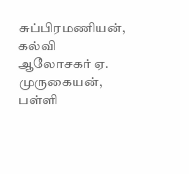சுப்பிரமணியன், கல்வி ஆலோசகர் ஏ. முருகையன், பள்ளி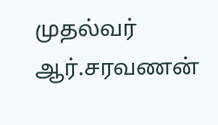முதல்வர் ஆர்.சரவணன்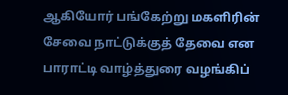ஆகியோர் பங்கேற்று மகளிரின் சேவை நாட்டுக்குத் தேவை என பாராட்டி வாழ்த்துரை வழங்கிப்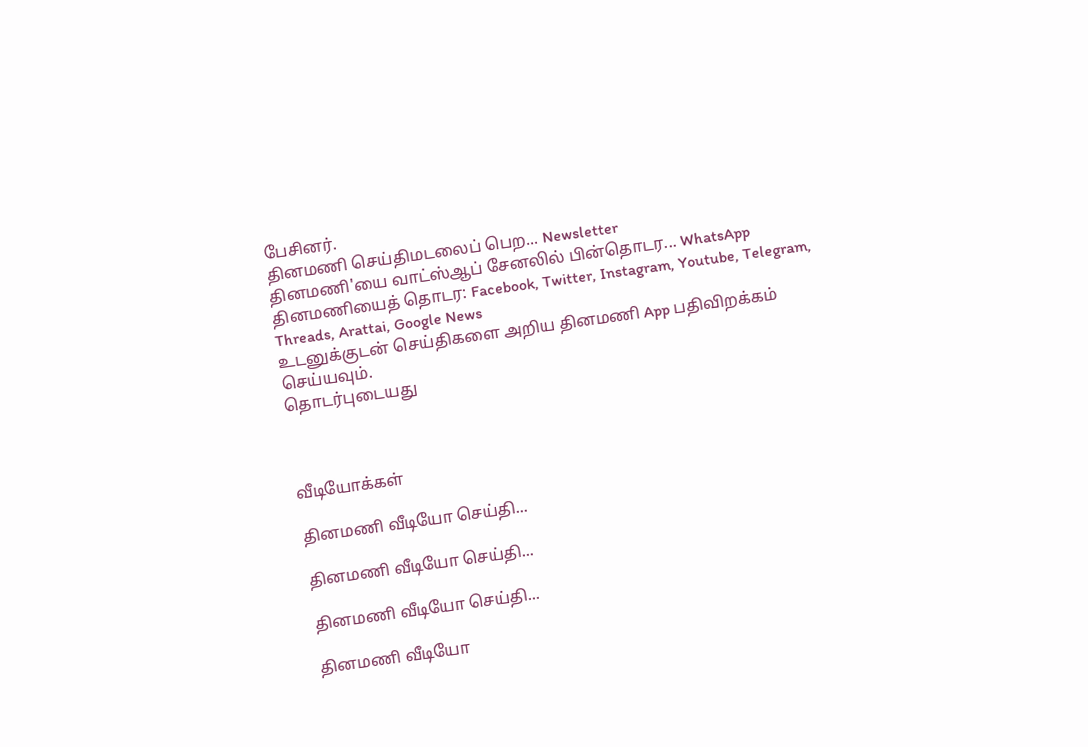பேசினர்.
தினமணி செய்திமடலைப் பெற... Newsletter
தினமணி'யை வாட்ஸ்ஆப் சேனலில் பின்தொடர... WhatsApp
தினமணியைத் தொடர: Facebook, Twitter, Instagram, Youtube, Telegram, Threads, Arattai, Google News
உடனுக்குடன் செய்திகளை அறிய தினமணி App பதிவிறக்கம் செய்யவும்.
தொடர்புடையது



வீடியோக்கள்

தினமணி வீடியோ செய்தி...

தினமணி வீடியோ செய்தி...

தினமணி வீடியோ செய்தி...

தினமணி வீடியோ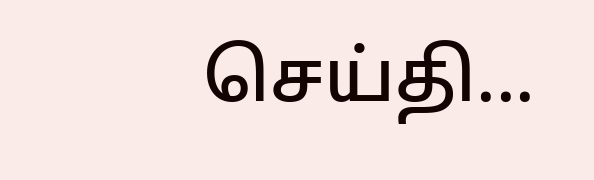செய்தி...